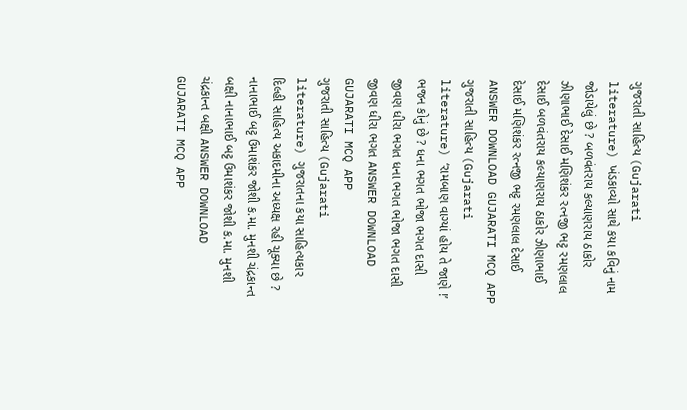ગુજરાતી સાહિત્ય (Gujarati literature) ખંડકાવ્યો સાથે કયા કવિનું નામ જોડાયેલું છે ? બળવંતરાય કલ્યાણરાય ઠાકોર ઝીણાભાઈ દેસાઈ મણિશંકર રત્નજી ભટ્ટ રમણલાલ દેસાઈ બળવંતરાય કલ્યાણરાય ઠાકોર ઝીણાભાઈ દેસાઈ મણિશંકર રત્નજી ભટ્ટ રમણલાલ દેસાઈ ANSWER DOWNLOAD GUJARATI MCQ APP
ગુજરાતી સાહિત્ય (Gujarati literature) ‘રામબાણ વાગ્યાં હોય તે જાણે !’ ભજન કોનું છે ? ધના ભગત ભોજા ભગત દાસી જીવણ ધીરા ભગત ધના ભગત ભોજા ભગત દાસી જીવણ ધીરા ભગત ANSWER DOWNLOAD GUJARATI MCQ APP
ગુજરાતી સાહિત્ય (Gujarati literature) ગુજરાતના કયા સાહિત્યકાર દિલ્હી સાહિત્ય અકાદમીના અધ્યક્ષ રહી ચૂક્યા છે ? નાનાભાઈ બટ્ટ ઉમાશંકર જોશી ક.મા. મુનશી ચંદ્રકાન્ત બક્ષી નાનાભાઈ બટ્ટ ઉમાશંકર જોશી ક.મા. મુનશી ચંદ્રકાન્ત બક્ષી ANSWER DOWNLOAD GUJARATI MCQ APP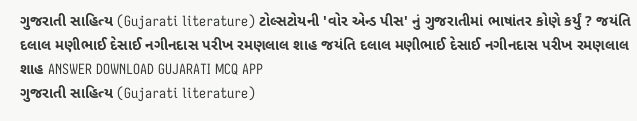ગુજરાતી સાહિત્ય (Gujarati literature) ટોલ્સટોયની 'વોર એન્ડ પીસ' નું ગુજરાતીમાં ભાષાંતર કોણે કર્યું ? જયંતિ દલાલ મણીભાઈ દેસાઈ નગીનદાસ પરીખ રમણલાલ શાહ જયંતિ દલાલ મણીભાઈ દેસાઈ નગીનદાસ પરીખ રમણલાલ શાહ ANSWER DOWNLOAD GUJARATI MCQ APP
ગુજરાતી સાહિત્ય (Gujarati literature)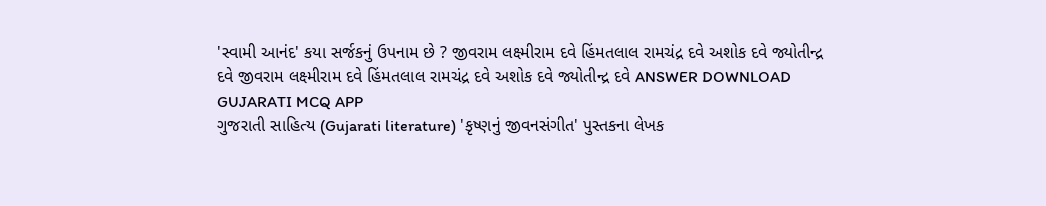'સ્વામી આનંદ' કયા સર્જકનું ઉપનામ છે ? જીવરામ લક્ષ્મીરામ દવે હિંમતલાલ રામચંદ્ર દવે અશોક દવે જ્યોતીન્દ્ર દવે જીવરામ લક્ષ્મીરામ દવે હિંમતલાલ રામચંદ્ર દવે અશોક દવે જ્યોતીન્દ્ર દવે ANSWER DOWNLOAD GUJARATI MCQ APP
ગુજરાતી સાહિત્ય (Gujarati literature) 'કૃષ્ણનું જીવનસંગીત' પુસ્તકના લેખક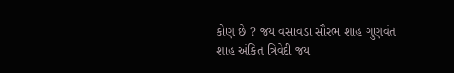કોણ છે ? જય વસાવડા સૌરભ શાહ ગુણવંત શાહ અંકિત ત્રિવેદી જય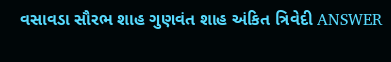વસાવડા સૌરભ શાહ ગુણવંત શાહ અંકિત ત્રિવેદી ANSWER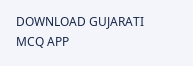DOWNLOAD GUJARATI MCQ APP